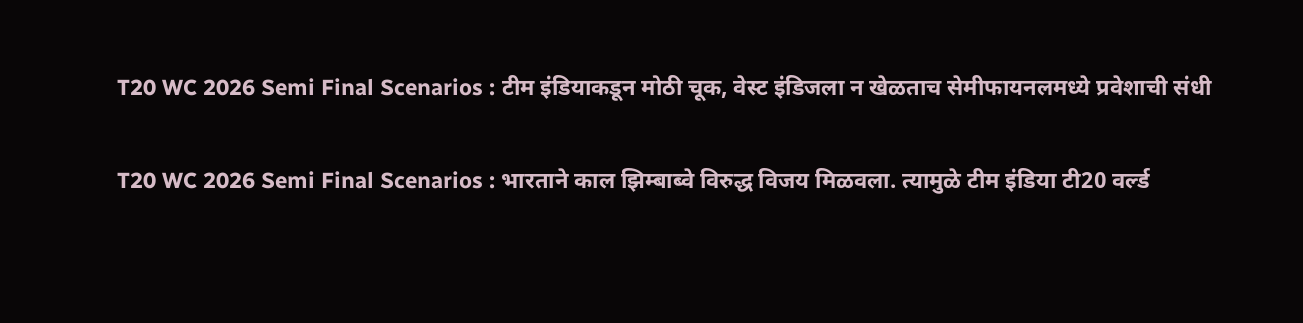T20 WC 2026 Semi Final Scenarios : टीम इंडियाकडून मोठी चूक, वेस्ट इंडिजला न खेळताच सेमीफायनलमध्ये प्रवेशाची संधी

T20 WC 2026 Semi Final Scenarios : भारताने काल झिम्बाब्वे विरुद्ध विजय मिळवला. त्यामुळे टीम इंडिया टी20 वर्ल्ड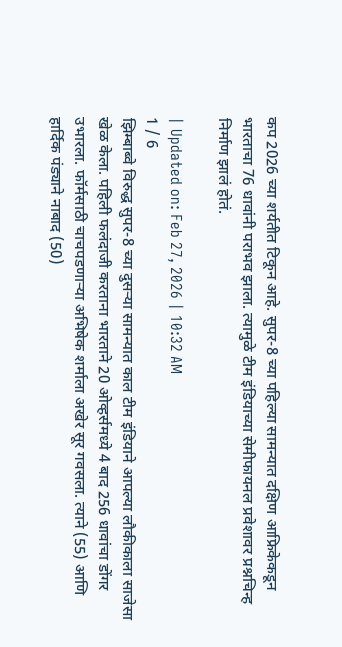कप 2026 च्या शर्यतीत टिकून आहे. सुपर-8 च्या पहिल्या सामन्यात दक्षिण आफ्रिकेकडून भारताचा 76 धावांनी पराभव झाला. त्यामुळे टीम इंडियाच्या सेमीफायनल प्रवेशावर प्रश्नचिन्ह निर्माण झालं होतं.

| Updated on: Feb 27, 2026 | 10:32 AM
1 / 6
झिम्बाब्वे विरुद्ध सुपर-8 च्या दुसऱ्या सामन्यात काल टीम इंडियाने आपल्या लौकीकाला साजेसा खेळ केला. पहिली फलंदाजी करताना भारताने 20 ओव्हर्समध्ये 4 बाद 256 धावांचा डोंगर उभारला. फॉर्मसाठी चाचपडणाऱ्या अभिषेक शर्माला अखेर सूर गवसला. त्याने (55) आणि हार्दिक पंड्याने नाबाद (50)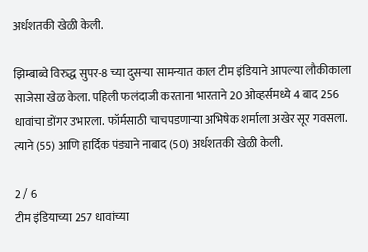अर्धशतकी खेळी केली.

झिम्बाब्वे विरुद्ध सुपर-8 च्या दुसऱ्या सामन्यात काल टीम इंडियाने आपल्या लौकीकाला साजेसा खेळ केला. पहिली फलंदाजी करताना भारताने 20 ओव्हर्समध्ये 4 बाद 256 धावांचा डोंगर उभारला. फॉर्मसाठी चाचपडणाऱ्या अभिषेक शर्माला अखेर सूर गवसला. त्याने (55) आणि हार्दिक पंड्याने नाबाद (50) अर्धशतकी खेळी केली.

2 / 6
टीम इंडियाच्या 257 धावांच्या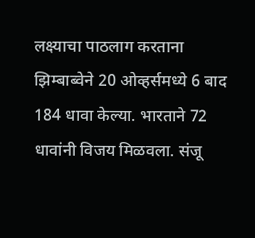लक्ष्याचा पाठलाग करताना झिम्बाब्वेने 20 ओव्हर्समध्ये 6 बाद 184 धावा केल्या. भारताने 72 धावांनी विजय मिळवला. संजू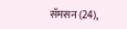सॅमसन (24),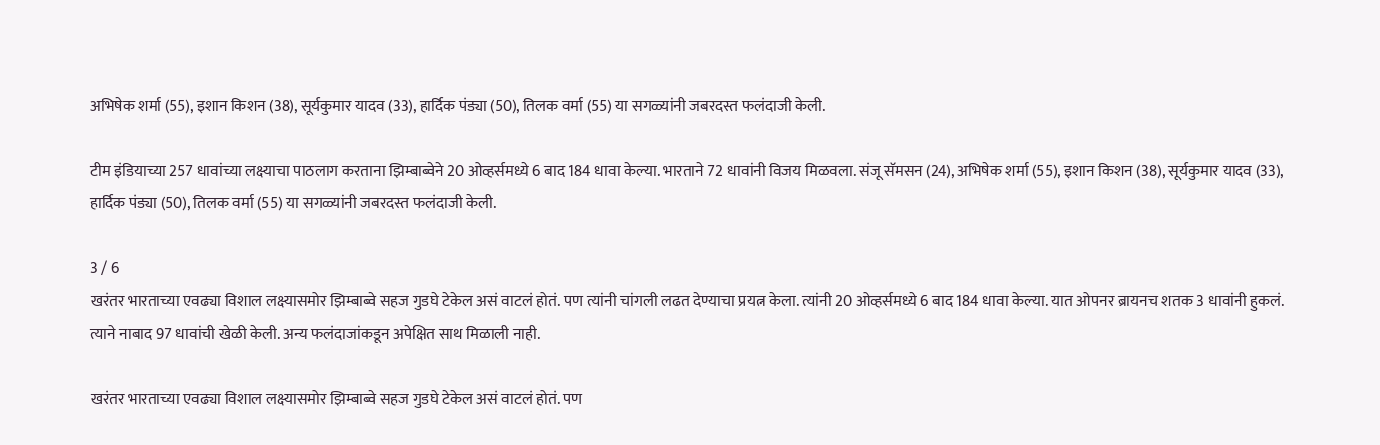अभिषेक शर्मा (55), इशान किशन (38), सूर्यकुमार यादव (33), हार्दिक पंड्या (50), तिलक वर्मा (55) या सगळ्यांनी जबरदस्त फलंदाजी केली.

टीम इंडियाच्या 257 धावांच्या लक्ष्याचा पाठलाग करताना झिम्बाब्वेने 20 ओव्हर्समध्ये 6 बाद 184 धावा केल्या. भारताने 72 धावांनी विजय मिळवला. संजू सॅमसन (24), अभिषेक शर्मा (55), इशान किशन (38), सूर्यकुमार यादव (33), हार्दिक पंड्या (50), तिलक वर्मा (55) या सगळ्यांनी जबरदस्त फलंदाजी केली.

3 / 6
खरंतर भारताच्या एवढ्या विशाल लक्ष्यासमोर झिम्बाब्वे सहज गुडघे टेकेल असं वाटलं होतं. पण त्यांनी चांगली लढत देण्याचा प्रयत्न केला. त्यांनी 20 ओव्हर्समध्ये 6 बाद 184 धावा केल्या. यात ओपनर ब्रायनच शतक 3 धावांनी हुकलं. त्याने नाबाद 97 धावांची खेळी केली. अन्य फलंदाजांकडून अपेक्षित साथ मिळाली नाही.

खरंतर भारताच्या एवढ्या विशाल लक्ष्यासमोर झिम्बाब्वे सहज गुडघे टेकेल असं वाटलं होतं. पण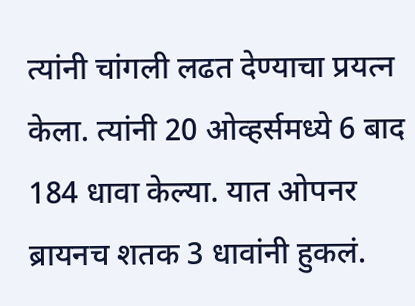त्यांनी चांगली लढत देण्याचा प्रयत्न केला. त्यांनी 20 ओव्हर्समध्ये 6 बाद 184 धावा केल्या. यात ओपनर ब्रायनच शतक 3 धावांनी हुकलं.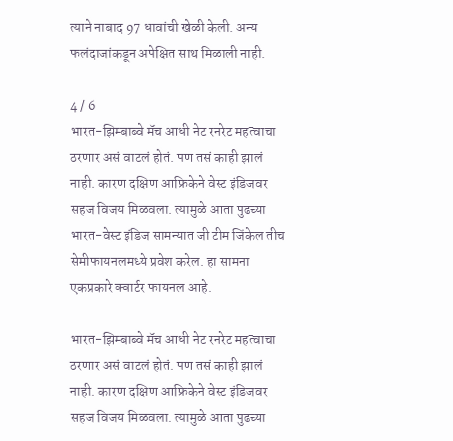त्याने नाबाद 97 धावांची खेळी केली. अन्य फलंदाजांकडून अपेक्षित साथ मिळाली नाही.

4 / 6
भारत-झिम्बाब्वे मॅच आधी नेट रनरेट महत्वाचा ठरणार असं वाटलं होतं. पण तसं काही झालं नाही. कारण दक्षिण आफ्रिकेने वेस्ट इंडिजवर सहज विजय मिळवला. त्यामुळे आता पुढच्या भारत-वेस्ट इंडिज सामन्यात जी टीम जिंकेल तीच सेमीफायनलमध्ये प्रवेश करेल. हा सामना एकप्रकारे क्वार्टर फायनल आहे.

भारत-झिम्बाब्वे मॅच आधी नेट रनरेट महत्वाचा ठरणार असं वाटलं होतं. पण तसं काही झालं नाही. कारण दक्षिण आफ्रिकेने वेस्ट इंडिजवर सहज विजय मिळवला. त्यामुळे आता पुढच्या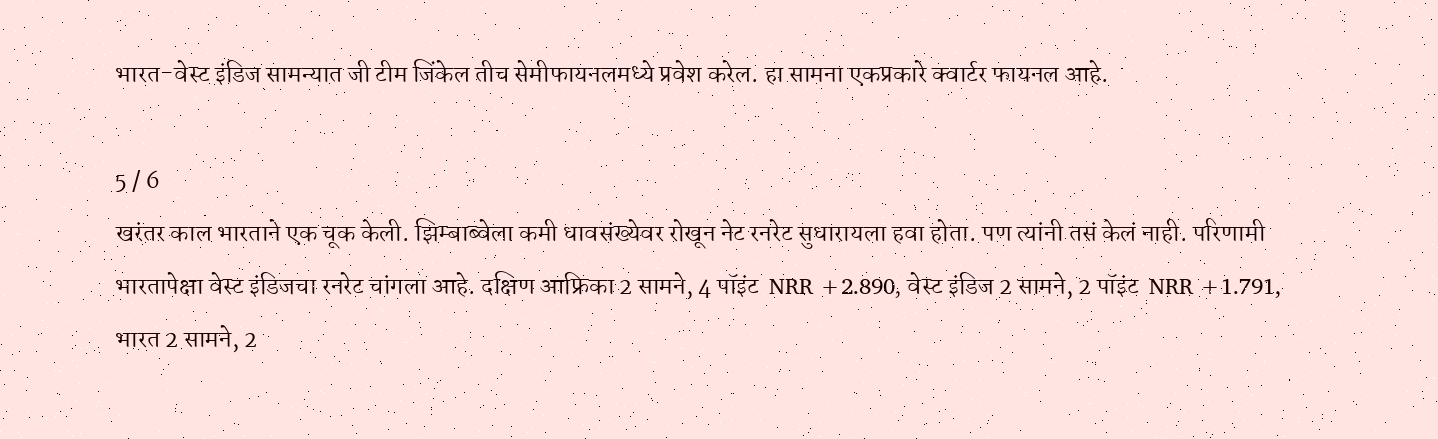भारत-वेस्ट इंडिज सामन्यात जी टीम जिंकेल तीच सेमीफायनलमध्ये प्रवेश करेल. हा सामना एकप्रकारे क्वार्टर फायनल आहे.

5 / 6
खरंतर काल भारताने एक चूक केली. झिम्बाब्वेला कमी धावसंख्येवर रोखून नेट रनरेट सुधारायला हवा होता. पण त्यांनी तसं केलं नाही. परिणामी भारतापेक्षा वेस्ट इंडिजचा रनरेट चांगला आहे. दक्षिण आफ्रिका 2 सामने, 4 पॉइंट  NRR +2.890, वेस्ट इंडिज 2 सामने, 2 पॉइंट  NRR +1.791,  भारत 2 सामने, 2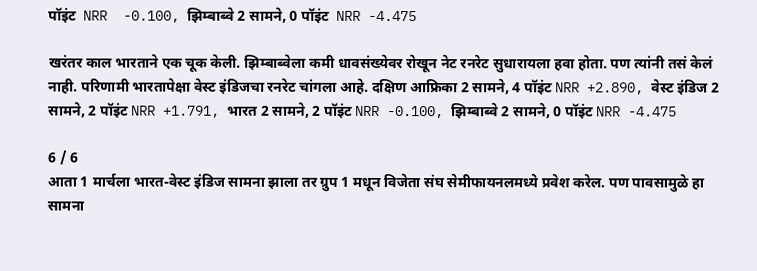पॉइंट  NRR  -0.100, झिम्बाब्वे 2 सामने, 0 पॉइंट  NRR -4.475

खरंतर काल भारताने एक चूक केली. झिम्बाब्वेला कमी धावसंख्येवर रोखून नेट रनरेट सुधारायला हवा होता. पण त्यांनी तसं केलं नाही. परिणामी भारतापेक्षा वेस्ट इंडिजचा रनरेट चांगला आहे. दक्षिण आफ्रिका 2 सामने, 4 पॉइंट NRR +2.890, वेस्ट इंडिज 2 सामने, 2 पॉइंट NRR +1.791, भारत 2 सामने, 2 पॉइंट NRR -0.100, झिम्बाब्वे 2 सामने, 0 पॉइंट NRR -4.475

6 / 6
आता 1 मार्चला भारत-वेस्ट इंडिज सामना झाला तर ग्रुप 1 मधून विजेता संघ सेमीफायनलमध्ये प्रवेश करेल. पण पावसामुळे हा सामना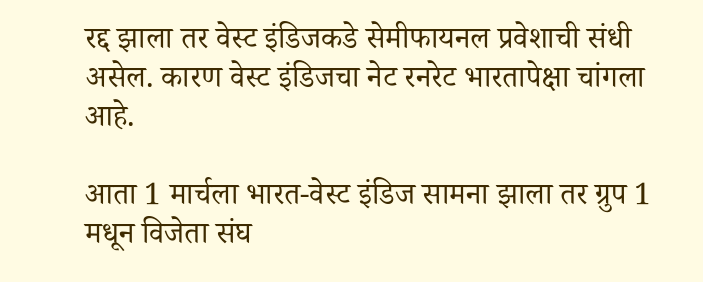रद्द झाला तर वेस्ट इंडिजकडे सेमीफायनल प्रवेशाची संधी असेल. कारण वेस्ट इंडिजचा नेट रनरेट भारतापेक्षा चांगला आहे.

आता 1 मार्चला भारत-वेस्ट इंडिज सामना झाला तर ग्रुप 1 मधून विजेता संघ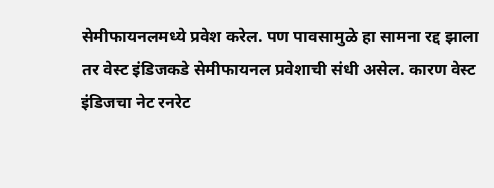सेमीफायनलमध्ये प्रवेश करेल. पण पावसामुळे हा सामना रद्द झाला तर वेस्ट इंडिजकडे सेमीफायनल प्रवेशाची संधी असेल. कारण वेस्ट इंडिजचा नेट रनरेट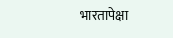भारतापेक्षा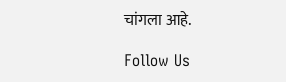चांगला आहे.

Follow Us